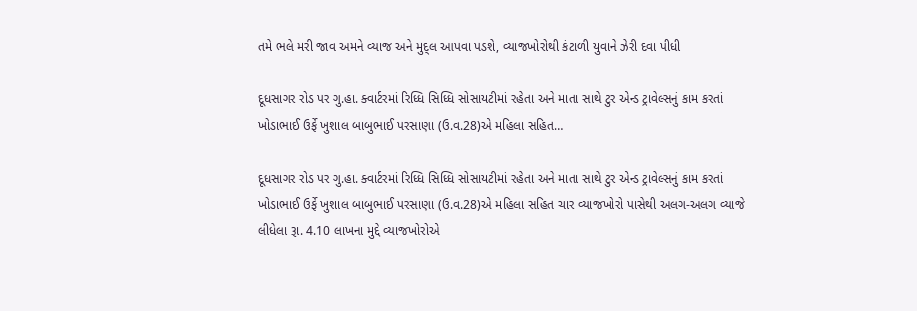તમે ભલે મરી જાવ અમને વ્યાજ અને મુદ્લ આપવા પડશે, વ્યાજખોરોથી કંટાળી યુવાને ઝેરી દવા પીધી

દૂધસાગર રોડ પર ગુ.હા. ક્વાર્ટરમાં રિધ્ધિ સિધ્ધિ સોસાયટીમાં રહેતા અને માતા સાથે ટુર એન્ડ ટ્રાવેલ્સનું કામ કરતાં ખોડાભાઈ ઉર્ફે ખુશાલ બાબુભાઈ પરસાણા (ઉ.વ.28)એ મહિલા સહિત…

દૂધસાગર રોડ પર ગુ.હા. ક્વાર્ટરમાં રિધ્ધિ સિધ્ધિ સોસાયટીમાં રહેતા અને માતા સાથે ટુર એન્ડ ટ્રાવેલ્સનું કામ કરતાં ખોડાભાઈ ઉર્ફે ખુશાલ બાબુભાઈ પરસાણા (ઉ.વ.28)એ મહિલા સહિત ચાર વ્યાજખોરો પાસેથી અલગ-અલગ વ્યાજે લીધેલા રૂા. 4.10 લાખના મુદ્દે વ્યાજખોરોએ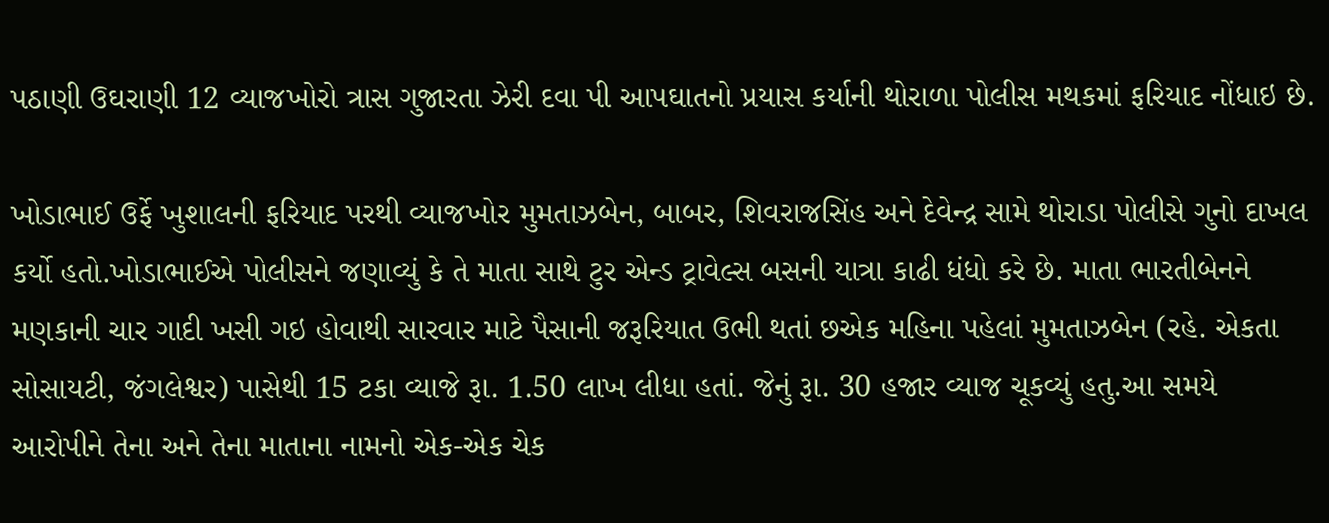પઠાણી ઉઘરાણી 12 વ્યાજખોરો ત્રાસ ગુજારતા ઝેરી દવા પી આપઘાતનો પ્રયાસ કર્યાની થોરાળા પોલીસ મથકમાં ફરિયાદ નોંધાઇ છે.

ખોડાભાઈ ઉર્ફે ખુશાલની ફરિયાદ પરથી વ્યાજખોર મુમતાઝબેન, બાબર, શિવરાજસિંહ અને દેવેન્દ્ર સામે થોરાડા પોલીસે ગુનો દાખલ કર્યો હતો.ખોડાભાઈએ પોલીસને જણાવ્યું કે તે માતા સાથે ટુર એન્ડ ટ્રાવેલ્સ બસની યાત્રા કાઢી ધંધો કરે છે. માતા ભારતીબેનને મણકાની ચાર ગાદી ખસી ગઇ હોવાથી સારવાર માટે પૈસાની જરૂરિયાત ઉભી થતાં છએક મહિના પહેલાં મુમતાઝબેન (રહે. એકતા સોસાયટી, જંગલેશ્વર) પાસેથી 15 ટકા વ્યાજે રૂા. 1.50 લાખ લીધા હતાં. જેનું રૂા. 30 હજાર વ્યાજ ચૂકવ્યું હતુ.આ સમયે આરોપીને તેના અને તેના માતાના નામનો એક-એક ચેક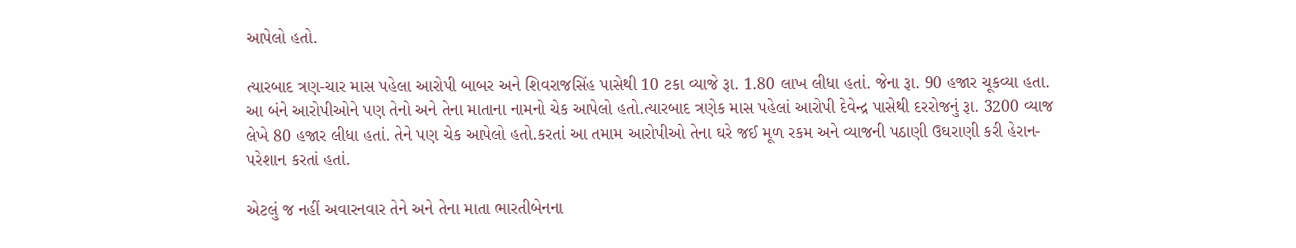આપેલો હતો.

ત્યારબાદ ત્રણ-ચાર માસ પહેલા આરોપી બાબર અને શિવરાજસિંહ પાસેથી 10 ટકા વ્યાજે રૂા. 1.80 લાખ લીધા હતાં. જેના રૂા. 90 હજાર ચૂકવ્યા હતા. આ બંને આરોપીઓને પણ તેનો અને તેના માતાના નામનો ચેક આપેલો હતો.ત્યારબાદ ત્રણેક માસ પહેલાં આરોપી દેવેન્દ્ર પાસેથી દરરોજનું રૂા. 3200 વ્યાજ લેખે 80 હજાર લીધા હતાં. તેને પણ ચેક આપેલો હતો.કરતાં આ તમામ આરોપીઓ તેના ઘરે જઈ મૂળ રકમ અને વ્યાજની પઠાણી ઉઘરાણી કરી હેરાન-પરેશાન કરતાં હતાં.

એટલું જ નહીં અવારનવાર તેને અને તેના માતા ભારતીબેનના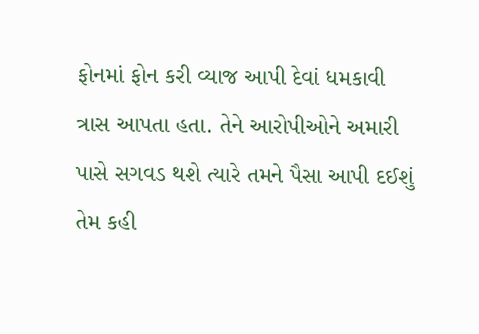ફોનમાં ફોન કરી વ્યાજ આપી દેવાં ધમકાવી ત્રાસ આપતા હતા. તેને આરોપીઓને અમારી પાસે સગવડ થશે ત્યારે તમને પૈસા આપી દઈશું તેમ કહી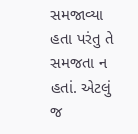સમજાવ્યા હતા પરંતુ તે સમજતા ન હતાં. એટલું જ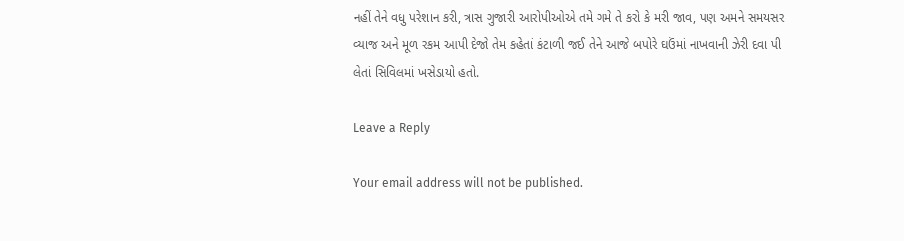નહીં તેને વધુ પરેશાન કરી, ત્રાસ ગુજારી આરોપીઓએ તમે ગમે તે કરો કે મરી જાવ, પણ અમને સમયસર વ્યાજ અને મૂળ રકમ આપી દેજો તેમ કહેતાં કંટાળી જઈ તેને આજે બપોરે ઘઉંમાં નાખવાની ઝેરી દવા પી લેતાં સિવિલમાં ખસેડાયો હતો.

Leave a Reply

Your email address will not be published.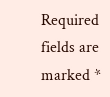Required fields are marked *